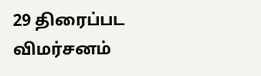29 திரைப்பட விமர்சனம்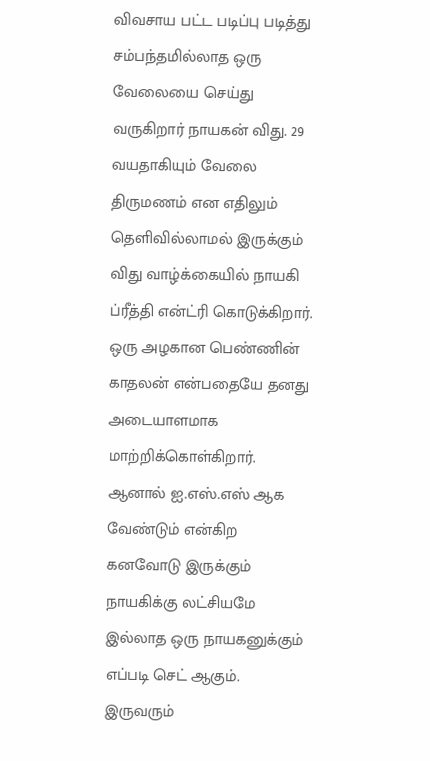விவசாய பட்ட படிப்பு படித்து சம்பந்தமில்லாத ஒரு வேலையை செய்து வருகிறார் நாயகன் விது. 29 வயதாகியும் வேலை திருமணம் என எதிலும் தெளிவில்லாமல் இருக்கும் விது வாழ்க்கையில் நாயகி  ப்ரீத்தி என்ட்ரி கொடுக்கிறார். ஒரு அழகான பெண்ணின் காதலன் என்பதையே தனது அடையாளமாக மாற்றிக்கொள்கிறார். ஆனால் ஐ.எஸ்.எஸ் ஆக வேண்டும் என்கிற கனவோடு இருக்கும் நாயகிக்கு லட்சியமே இல்லாத ஒரு நாயகனுக்கும் எப்படி செட் ஆகும். இருவரும்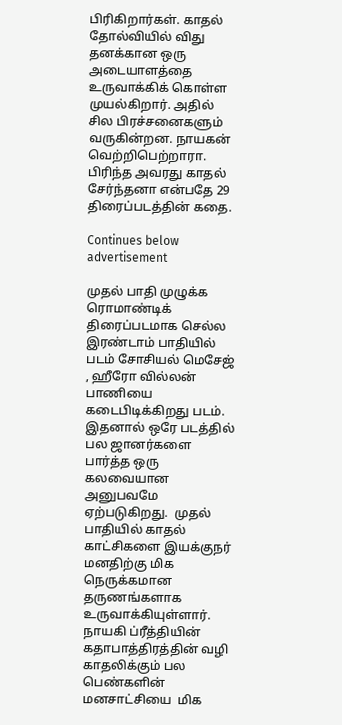பிரிகிறார்கள். காதல் தோல்வியில் விது தனக்கான ஒரு அடையாளத்தை உருவாக்கிக் கொள்ள முயல்கிறார். அதில் சில பிரச்சனைகளும் வருகின்றன. நாயகன் வெற்றிபெற்றாரா. பிரிந்த அவரது காதல் சேர்ந்தனா என்பதே 29 திரைப்படத்தின் கதை.

Continues below advertisement

முதல் பாதி முழுக்க ரொமாண்டிக் திரைப்படமாக செல்ல இரண்டாம் பாதியில் படம் சோசியல் மெசேஜ் , ஹீரோ வில்லன் பாணியை கடைபிடிக்கிறது படம். இதனால் ஒரே படத்தில் பல ஜானர்களை பார்த்த ஒரு கலவையான அனுபவமே ஏற்படுகிறது.  முதல் பாதியில் காதல் காட்சிகளை இயக்குநர் மனதிற்கு மிக நெருக்கமான தருணங்களாக உருவாக்கியுள்ளார். நாயகி ப்ரீத்தியின் கதாபாத்திரத்தின் வழி காதலிக்கும் பல பெண்களின் மனசாட்சியை  மிக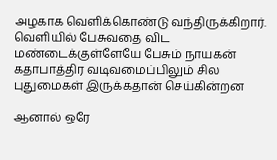அழகாக வெளிக்கொண்டு வந்திருக்கிறார். வெளியில் பேசுவதை விட மண்டைக்குள்ளேயே பேசும் நாயகன் கதாபாத்திர வடிவமைப்பிலும் சில புதுமைகள் இருக்கதான் செய்கின்றன

ஆனால் ஒரே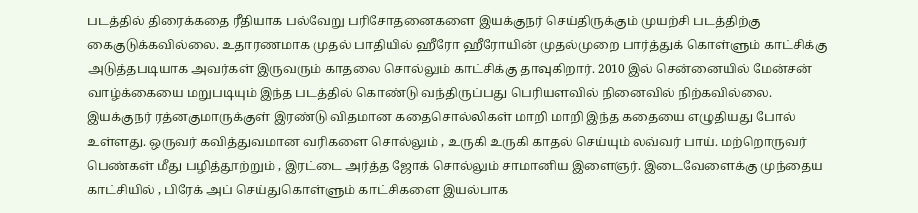படத்தில் திரைக்கதை ரீதியாக பல்வேறு பரிசோதனைகளை இயக்குநர் செய்திருக்கும் முயற்சி படத்திற்கு கைகுடுக்கவில்லை. உதாரணமாக முதல் பாதியில் ஹீரோ ஹீரோயின் முதல்முறை பார்த்துக் கொள்ளும் காட்சிக்கு அடுத்தபடியாக அவர்கள் இருவரும் காதலை சொல்லும் காட்சிக்கு தாவுகிறார். 2010 இல் சென்னையில் மேன்சன் வாழ்க்கையை மறுபடியும் இந்த படத்தில் கொண்டு வந்திருப்பது பெரியளவில் நினைவில் நிற்கவில்லை. இயக்குநர் ரத்னகுமாருக்குள் இரண்டு விதமான கதைசொல்லிகள் மாறி மாறி இந்த கதையை எழுதியது போல் உள்ளது. ஒருவர் கவித்துவமான வரிகளை சொல்லும் , உருகி உருகி காதல் செய்யும் லவ்வர் பாய். மற்றொருவர் பெண்கள் மீது பழித்தூற்றும் , இரட்டை அர்த்த ஜோக் சொல்லும் சாமானிய இளைஞர். இடைவேளைக்கு முந்தைய காட்சியில் , பிரேக் அப் செய்துகொள்ளும் காட்சிகளை இயல்பாக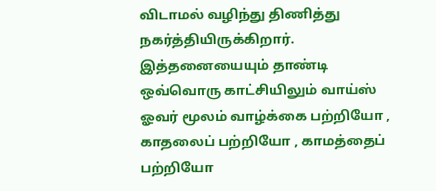விடாமல் வழிந்து திணித்து நகர்த்தியிருக்கிறார். இத்தனையையும் தாண்டி ஒவ்வொரு காட்சியிலும் வாய்ஸ் ஓவர் மூலம் வாழ்க்கை பற்றியோ , காதலைப் பற்றியோ , காமத்தைப் பற்றியோ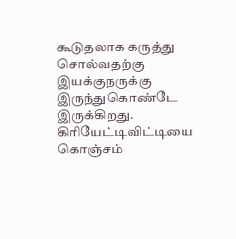கூடுதலாக கருத்து சொல்வதற்கு இயக்குநருக்கு இருந்துகொண்டே இருக்கிறது. கிரியேட்டிவிட்டியை கொஞ்சம்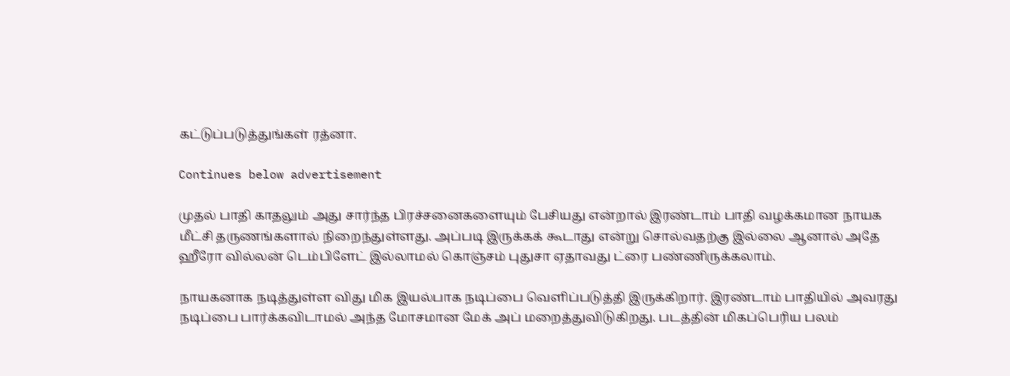கட்டுப்படுத்துங்கள் ரத்னா.

Continues below advertisement

முதல் பாதி காதலும் அது சார்ந்த பிரச்சனைகளையும் பேசியது என்றால் இரண்டாம் பாதி வழக்கமான நாயக மீட்சி தருணங்களால் நிறைந்துள்ளது. அப்படி இருக்கக் கூடாது என்று சொல்வதற்கு இல்லை ஆனால் அதே ஹீரோ வில்லன் டெம்பிளேட் இல்லாமல் கொஞ்சம் புதுசா ஏதாவது ட்ரை பண்ணிருக்கலாம்.

நாயகனாக நடித்துள்ள விது மிக இயல்பாக நடிப்பை வெளிப்படுத்தி இருக்கிறார். இரண்டாம் பாதியில் அவரது நடிப்பை பார்க்கவிடாமல் அந்த மோசமான மேக் அப் மறைத்துவிடுகிறது. படத்தின் மிகப்பெரிய பலம்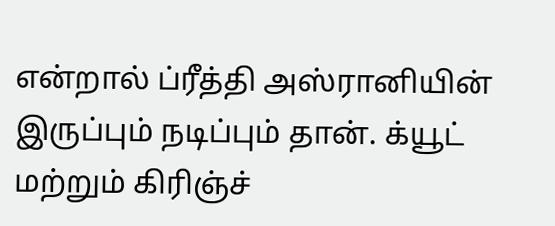என்றால் ப்ரீத்தி அஸ்ரானியின் இருப்பும் நடிப்பும் தான். க்யூட் மற்றும் கிரிஞ்ச்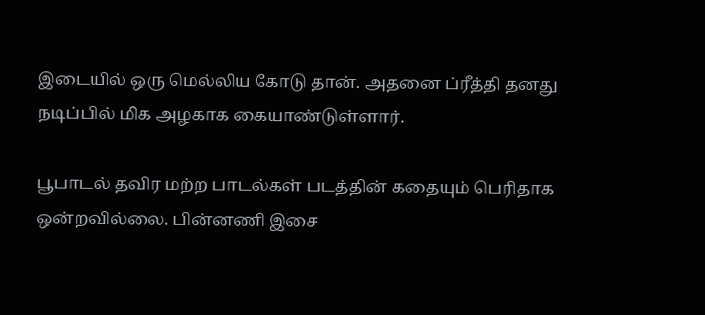இடையில் ஒரு மெல்லிய கோடு தான். அதனை ப்ரீத்தி தனது நடிப்பில் மிக அழகாக கையாண்டுள்ளார்.

பூபாடல் தவிர மற்ற பாடல்கள் படத்தின் கதையும் பெரிதாக ஒன்றவில்லை. பின்னணி இசை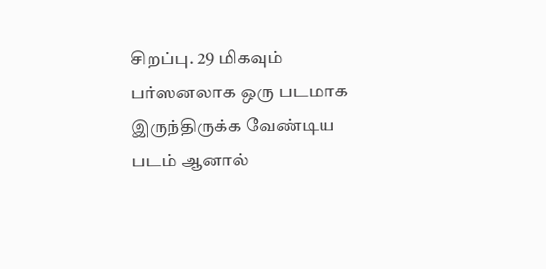சிறப்பு. 29 மிகவும் பர்ஸனலாக ஒரு படமாக இருந்திருக்க வேண்டிய படம் ஆனால்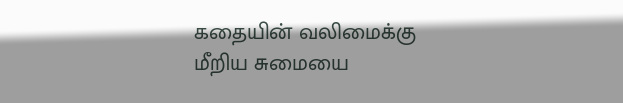கதையின் வலிமைக்கு மீறிய சுமையை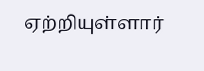ஏற்றியுள்ளார்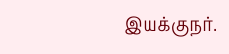இயக்குநர்.